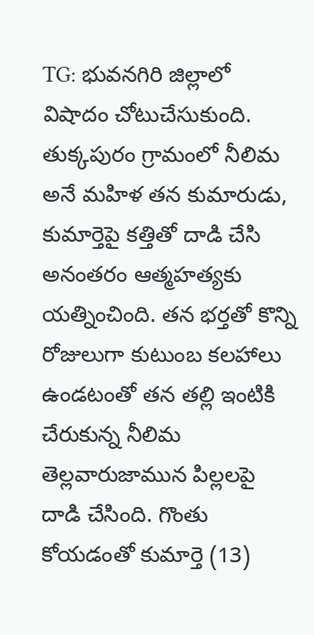TG: భువనగిరి జిల్లాలో విషాదం చోటుచేసుకుంది. తుక్కపురం గ్రామంలో నీలిమ అనే మహిళ తన కుమారుడు, కుమార్తెపై కత్తితో దాడి చేసి అనంతరం ఆత్మహత్యకు యత్నించింది. తన భర్తతో కొన్ని రోజులుగా కుటుంబ కలహాలు ఉండటంతో తన తల్లి ఇంటికి చేరుకున్న నీలిమ తెల్లవారుజామున పిల్లలపై దాడి చేసింది. గొంతు కోయడంతో కుమార్తె (13)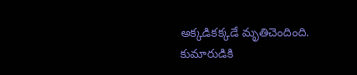అక్కడికక్కడే మృతిచెందింది. కుమారుడికి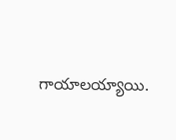గాయాలయ్యాయి.